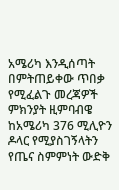አሜሪካ እንዲሰጣት በምትጠይቀው ጥበቃ የሚፈልጉ መረጃዎች ምክንያት ዚምባብዌ ከአሜሪካ 376 ሚሊዮን ዶላር የሚያስገኝላትን የጤና ስምምነት ውድቅ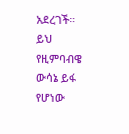አደረገች።
ይህ የዚምባብዌ ውሳኔ ይፋ የሆነው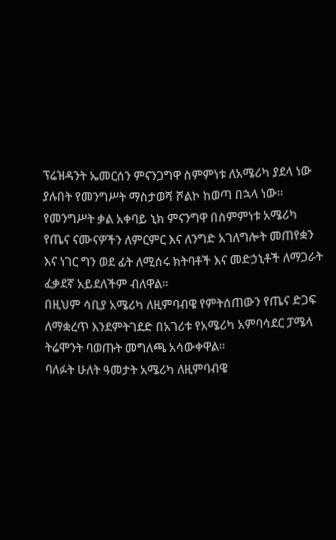ፕሬዝዳንት ኤመርሰን ምናንጋግዋ ስምምነቱ ለአሜሪካ ያደላ ነው ያሉበት የመንግሥት ማስታወሻ ሾልኮ ከወጣ በኋላ ነው።
የመንግሥት ቃል አቀባይ ኒክ ምናንግዋ በስምምነቱ አሜሪካ የጤና ናሙናዎችን ለምርምር እና ለንግድ አገለግሎት መጠየቋን እና ነገር ግን ወደ ፊት ለሚሰሩ ክትባቶች እና መድኃኒቶች ለማጋራት ፈቃደኛ አይደለችም ብለዋል።
በዚህም ሳቢያ አሜሪካ ለዚምባብዌ የምትሰጠውን የጤና ድጋፍ ለማቋረጥ እንደምትገደድ በአገሪቱ የአሜሪካ አምባሳደር ፓሜላ ትሬሞንት ባወጡት መግለጫ አሳውቀዋል።
ባለፉት ሁለት ዓመታት አሜሪካ ለዚምባብዌ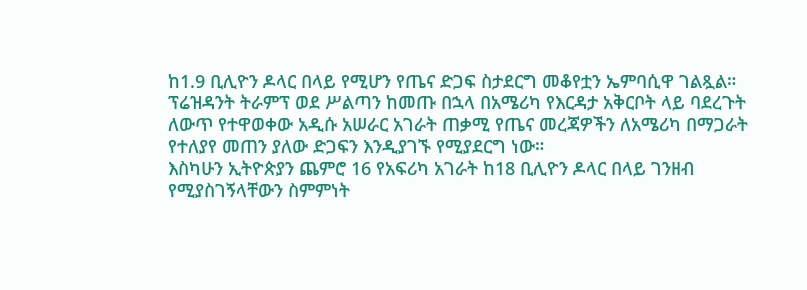ከ1.9 ቢሊዮን ዶላር በላይ የሚሆን የጤና ድጋፍ ስታደርግ መቆየቷን ኤምባሲዋ ገልጿል።
ፕሬዝዳንት ትራምፕ ወደ ሥልጣን ከመጡ በኋላ በአሜሪካ የእርዳታ አቅርቦት ላይ ባደረጉት ለውጥ የተዋወቀው አዲሱ አሠራር አገራት ጠቃሚ የጤና መረጃዎችን ለአሜሪካ በማጋራት የተለያየ መጠን ያለው ድጋፍን እንዲያገኙ የሚያደርግ ነው።
እስካሁን ኢትዮጵያን ጨምሮ 16 የአፍሪካ አገራት ከ18 ቢሊዮን ዶላር በላይ ገንዘብ የሚያስገኝላቸውን ስምምነት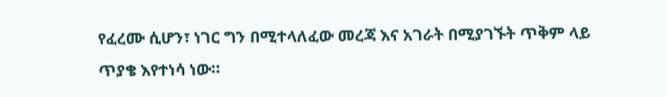የፈረሙ ሲሆን፣ ነገር ግን በሚተላለፈው መረጃ እና አገራት በሚያገኙት ጥቅም ላይ ጥያቄ እየተነሳ ነው።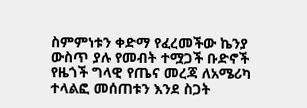ስምምነቱን ቀድማ የፈረመችው ኬንያ ውስጥ ያሉ የመብት ተሟጋች ቡድኖች የዜጎች ግላዊ የጤና መረጃ ለአሜሪካ ተላልፎ መሰጠቱን እንደ ስጋት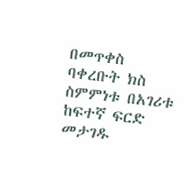በመጥቀስ ባቀረቡት ክስ ስምምነቱ በአገሪቱ ከፍተኛ ፍርድ መታገዱ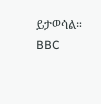ይታወሳል።
BBC